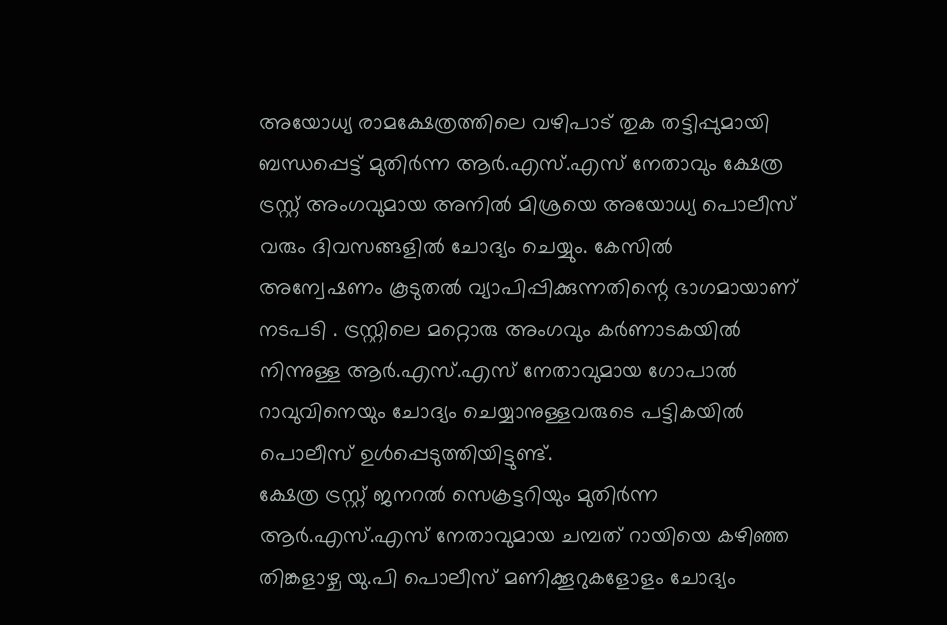അയോധ്യ രാമക്ഷേത്രത്തിലെ വഴിപാട് തുക തട്ടിപ്പുമായി ബന്ധപ്പെട്ട് മുതിർന്ന ആർ.എസ്.എസ് നേതാവും ക്ഷേത്ര ട്രസ്റ്റ് അംഗവുമായ അനിൽ മിശ്രയെ അയോധ്യ പൊലീസ് വരും ദിവസങ്ങളിൽ ചോദ്യം ചെയ്യും. കേസിൽ അന്വേഷണം കൂടുതൽ വ്യാപിപ്പിക്കുന്നതിന്റെ ഭാഗമായാണ് നടപടി . ട്രസ്റ്റിലെ മറ്റൊരു അംഗവും കർണാടകയിൽ നിന്നുള്ള ആർ.എസ്.എസ് നേതാവുമായ ഗോപാൽ റാവുവിനെയും ചോദ്യം ചെയ്യാനുള്ളവരുടെ പട്ടികയിൽ പൊലീസ് ഉൾപ്പെടുത്തിയിട്ടുണ്ട്.
ക്ഷേത്ര ട്രസ്റ്റ് ജനറൽ സെക്രട്ടറിയും മുതിർന്ന ആർ.എസ്.എസ് നേതാവുമായ ചമ്പത് റായിയെ കഴിഞ്ഞ തിങ്കളാഴ്ച യു.പി പൊലീസ് മണിക്കൂറുകളോളം ചോദ്യം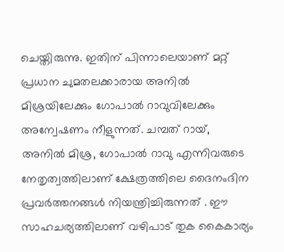ചെയ്തിരുന്നു. ഇതിന് പിന്നാലെയാണ് മറ്റ് പ്രധാന ചുമതലക്കാരായ അനിൽ മിശ്രയിലേക്കും ഗോപാൽ റാവുവിലേക്കും അന്വേഷണം നീളുന്നത്. ചമ്പത് റായ്, അനിൽ മിശ്ര, ഗോപാൽ റാവു എന്നിവരുടെ നേതൃത്വത്തിലാണ് ക്ഷേത്രത്തിലെ ദൈനംദിന പ്രവർത്തനങ്ങൾ നിയന്ത്രിച്ചിരുന്നത് . ഈ സാഹചര്യത്തിലാണ് വഴിപാട് തുക കൈകാര്യം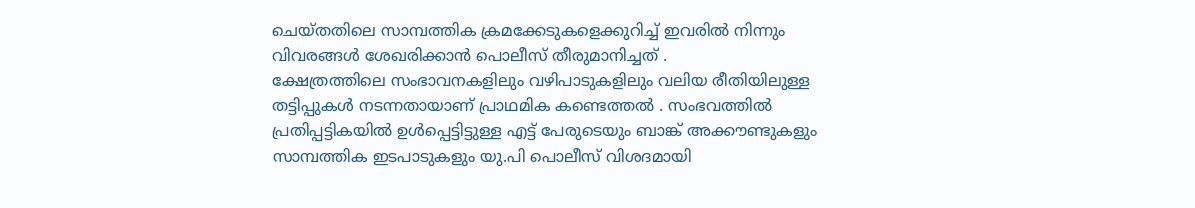ചെയ്തതിലെ സാമ്പത്തിക ക്രമക്കേടുകളെക്കുറിച്ച് ഇവരിൽ നിന്നും വിവരങ്ങൾ ശേഖരിക്കാൻ പൊലീസ് തീരുമാനിച്ചത് .
ക്ഷേത്രത്തിലെ സംഭാവനകളിലും വഴിപാടുകളിലും വലിയ രീതിയിലുള്ള തട്ടിപ്പുകൾ നടന്നതായാണ് പ്രാഥമിക കണ്ടെത്തൽ . സംഭവത്തിൽ പ്രതിപ്പട്ടികയിൽ ഉൾപ്പെട്ടിട്ടുള്ള എട്ട് പേരുടെയും ബാങ്ക് അക്കൗണ്ടുകളും സാമ്പത്തിക ഇടപാടുകളും യു.പി പൊലീസ് വിശദമായി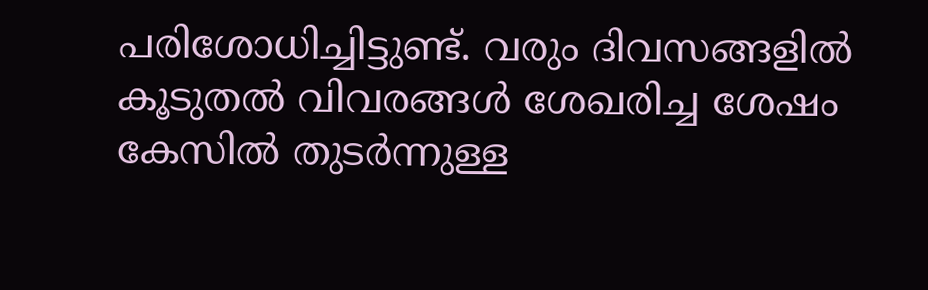പരിശോധിച്ചിട്ടുണ്ട്. വരും ദിവസങ്ങളിൽ കൂടുതൽ വിവരങ്ങൾ ശേഖരിച്ച ശേഷം കേസിൽ തുടർന്നുള്ള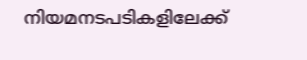നിയമനടപടികളിലേക്ക്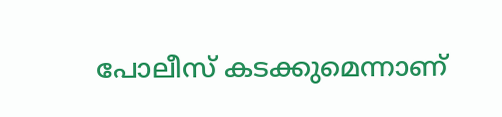പോലീസ് കടക്കുമെന്നാണ്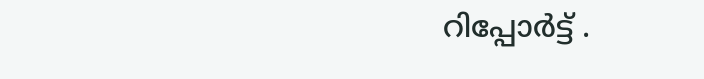റിപ്പോർട്ട് .